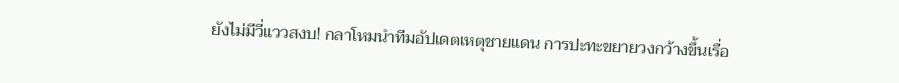ยังไม่มีวี่แววสงบ! กลาโหมนำทีมอัปเดตเหตุชายแดน การปะทะขยายวงกว้างขึ้นเรื่อ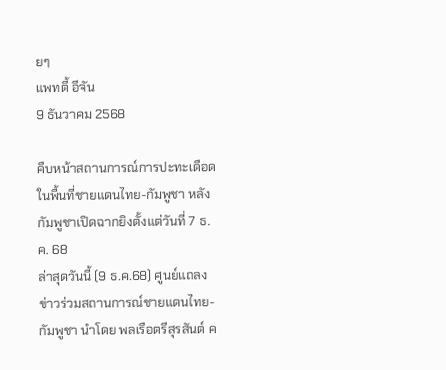ยๆ
แพทตี้ อีจัน
9 ธันวาคม 2568

คืบหน้าสถานการณ์การปะทะเดือดในพื้นที่ชายแดนไทย-กัมพูชา หลังกัมพูชาเปิดฉากยิงตั้งแต่วันที่ 7 ธ.ค. 68
ล่าสุดวันนี้ (9 ธ.ค.68) ศูนย์แถลงข่าวร่วมสถานการณ์ชายแดนไทย-กัมพูชา นำโดย พลเรือตรีสุรสันต์ ค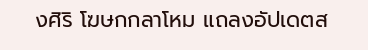งศิริ โฆษกกลาโหม แถลงอัปเดตส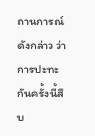ถานการณ์ดังกล่าว ว่า การปะทะกันครั้งนี้สืบ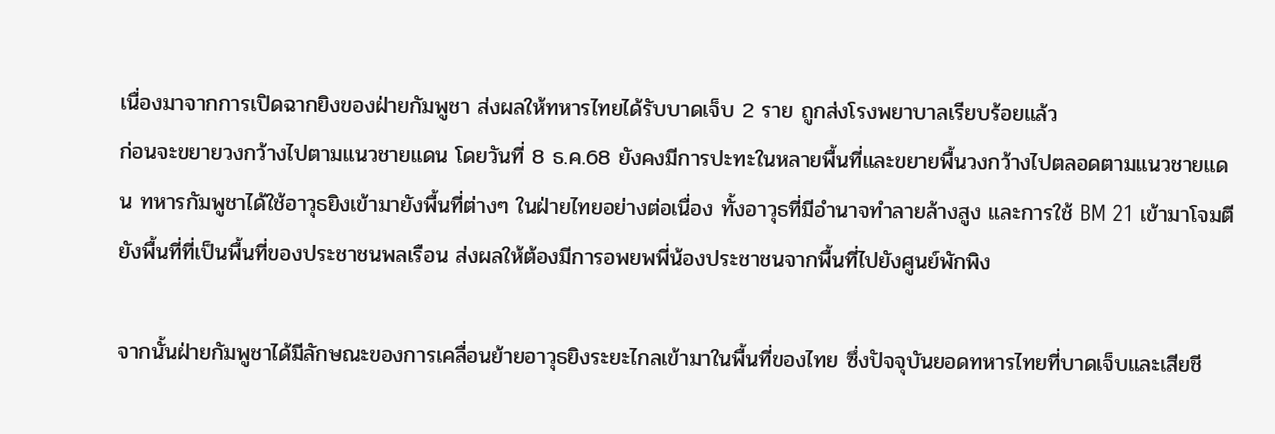เนื่องมาจากการเปิดฉากยิงของฝ่ายกัมพูชา ส่งผลให้ทหารไทยได้รับบาดเจ็บ 2 ราย ถูกส่งโรงพยาบาลเรียบร้อยแล้ว
ก่อนจะขยายวงกว้างไปตามแนวชายแดน โดยวันที่ 8 ธ.ค.68 ยังคงมีการปะทะในหลายพื้นที่และขยายพื้นวงกว้างไปตลอดตามแนวชายแดน ทหารกัมพูชาได้ใช้อาวุธยิงเข้ามายังพื้นที่ต่างๆ ในฝ่ายไทยอย่างต่อเนื่อง ทั้งอาวุธที่มีอำนาจทำลายล้างสูง และการใช้ BM 21 เข้ามาโจมตียังพื้นที่ที่เป็นพื้นที่ของประชาชนพลเรือน ส่งผลให้ต้องมีการอพยพพี่น้องประชาชนจากพื้นที่ไปยังศูนย์พักพิง

จากนั้นฝ่ายกัมพูชาได้มีลักษณะของการเคลื่อนย้ายอาวุธยิงระยะไกลเข้ามาในพื้นที่ของไทย ซึ่งปัจจุบันยอดทหารไทยที่บาดเจ็บและเสียชี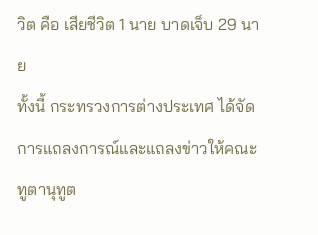วิต คือ เสียชีวิต 1 นาย บาดเจ็บ 29 นาย
ทั้งนี้ กระทรวงการต่างประเทศ ได้จัดการแถลงการณ์และแถลงข่าวให้คณะทูตานุทูต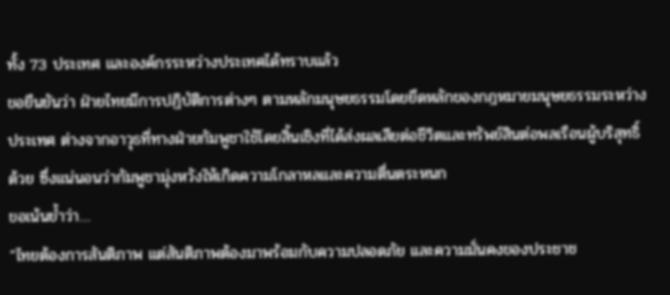ทั้ง 73 ประเทศ และองค์กรระหว่างประเทศได้ทราบแล้ว
ขอยืนยันว่า ฝ่ายไทยมีการปฏิบัติการต่างๆ ตามหลักมนุษยธรรมโดยยึดหลักของกฎหมายมนุษยธรรมระหว่างประเทศ ต่างจากอาวุธที่ทางฝ่ายกัมพูชาใช้โดยสิ้นเชิงที่ได้ส่งผลเสียต่อชีวิตและทรัพย์สินต่อพลเรือนผู้บริสุทธิ์ด้วย ซึ่งแน่นอนว่ากัมพูชามุ่งหวังให้เกิดความโกลาหลและความตื่นตระหนก
ขอเน้นย้ำว่า…
“ไทยต้องการสันติภาพ แต่สันติภาพต้องมาพร้อมกับความปลอดภัย และความมั่นคงของประชาช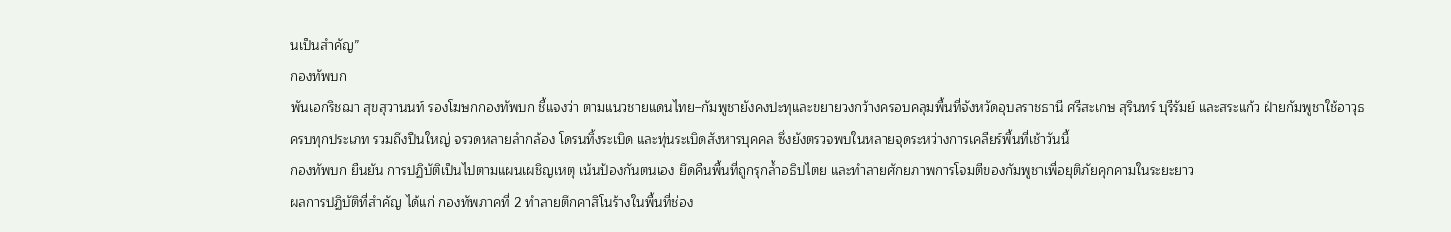นเป็นสำคัญ”
กองทัพบก
พันเอกริชฌา สุขสุวานนท์ รองโฆษกกองทัพบก ชี้แจงว่า ตามแนวชายแดนไทย–กัมพูชายังคงปะทุและขยายวงกว้างครอบคลุมพื้นที่จังหวัดอุบลราชธานี ศรีสะเกษ สุรินทร์ บุรีรัมย์ และสระแก้ว ฝ่ายกัมพูชาใช้อาวุธครบทุกประเภท รวมถึงปืนใหญ่ จรวดหลายลำกล้อง โดรนทิ้งระเบิด และทุ่นระเบิดสังหารบุคคล ซึ่งยังตรวจพบในหลายจุดระหว่างการเคลียร์พื้นที่เช้าวันนี้
กองทัพบก ยืนยัน การปฏิบัติเป็นไปตามแผนเผชิญเหตุ เน้นป้องกันตนเอง ยึดคืนพื้นที่ถูกรุกล้ำอธิปไตย และทำลายศักยภาพการโจมตีของกัมพูชาเพื่อยุติภัยคุกคามในระยะยาว
ผลการปฏิบัติที่สำคัญ ได้แก่ กองทัพภาคที่ 2 ทำลายตึกคาสิโนร้างในพื้นที่ช่อง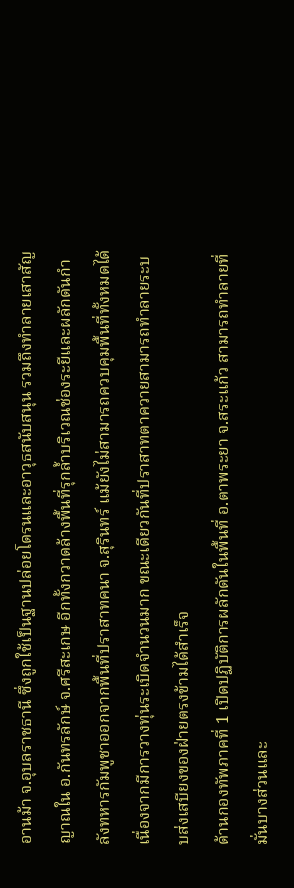อานม้า จ.อุบลราชธานี ซึ่งถูกใช้เป็นฐานปล่อยโดรนและอาวุธสนับสนุน รวมถึงทำลายเสาสัญญาณใน อ.กันทรลักษ์ จ.ศรีสะเกษ อีกทั้งกวาดล้างพื้นที่รุกล้ำบริเวณช่องระยีและผลักดันกำลังทหารกัมพูชาออกจากพื้นที่ปราสาทคนา จ.สุรินทร์ แม้ยังไม่สามารถควบคุมพื้นที่ทั้งหมดได้เนื่องจากมีการวางทุ่นระเบิดจำนวนมาก ขณะเดียวกันที่ปราสาทตาควายสามารถทำลายระบบส่งเสบียงของฝ่ายตรงข้ามได้สำเร็จ
ด้านกองทัพภาคที่ 1 เปิดปฏิบัติการผลักดันในพื้นที่ อ.ตาพระยา จ.สระแก้ว สามารถทำลายที่มั่นบางส่วนและ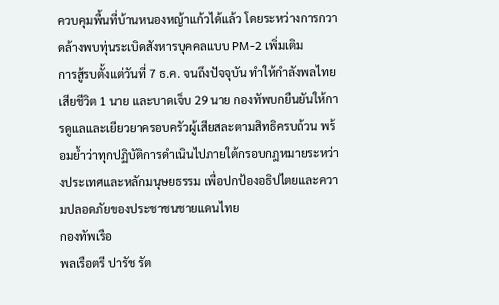ควบคุมพื้นที่บ้านหนองหญ้าแก้วได้แล้ว โดยระหว่างการกวาดล้างพบทุ่นระเบิดสังหารบุคคลแบบ PM-2 เพิ่มเติม
การสู้รบตั้งแต่วันที่ 7 ธ.ค. จนถึงปัจจุบัน ทำให้กำลังพลไทยเสียชีวิต 1 นาย และบาดเจ็บ 29 นาย กองทัพบกยืนยันให้การดูแลและเยียวยาครอบครัวผู้เสียสละตามสิทธิครบถ้วน พร้อมย้ำว่าทุกปฏิบัติการดำเนินไปภายใต้กรอบกฎหมายระหว่างประเทศและหลักมนุษยธรรม เพื่อปกป้องอธิปไตยและความปลอดภัยของประชาชนชายแดนไทย
กองทัพเรือ
พลเรือตรี ปารัช รัต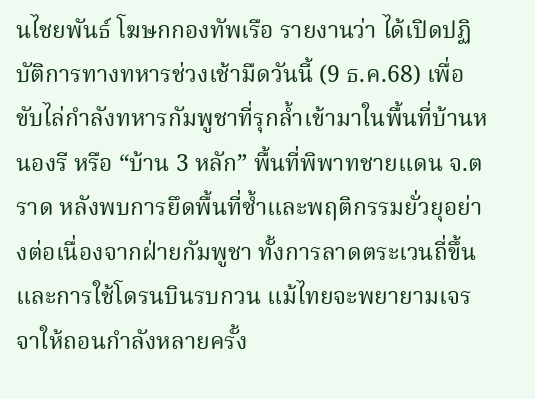นไชยพันธ์ โฆษกกองทัพเรือ รายงานว่า ได้เปิดปฏิบัติการทางทหารช่วงเช้ามืดวันนี้ (9 ธ.ค.68) เพื่อขับไล่กำลังทหารกัมพูชาที่รุกล้ำเข้ามาในพื้นที่บ้านหนองรี หรือ “บ้าน 3 หลัก” พื้นที่พิพาทชายแดน จ.ตราด หลังพบการยึดพื้นที่ซ้ำและพฤติกรรมยั่วยุอย่างต่อเนื่องจากฝ่ายกัมพูชา ทั้งการลาดตระเวนถี่ขึ้นและการใช้โดรนบินรบกวน แม้ไทยจะพยายามเจรจาให้ถอนกำลังหลายครั้ง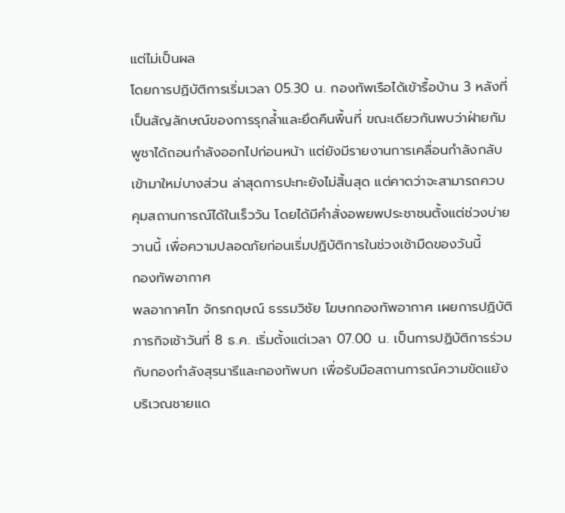แต่ไม่เป็นผล
โดยการปฏิบัติการเริ่มเวลา 05.30 น. กองทัพเรือได้เข้ารื้อบ้าน 3 หลังที่เป็นสัญลักษณ์ของการรุกล้ำและยึดคืนพื้นที่ ขณะเดียวกันพบว่าฝ่ายกัมพูชาได้ถอนกำลังออกไปก่อนหน้า แต่ยังมีรายงานการเคลื่อนกำลังกลับเข้ามาใหม่บางส่วน ล่าสุดการปะทะยังไม่สิ้นสุด แต่คาดว่าจะสามารถควบคุมสถานการณ์ได้ในเร็ววัน โดยได้มีคำสั่งอพยพประชาชนตั้งแต่ช่วงบ่ายวานนี้ เพื่อความปลอดภัยก่อนเริ่มปฏิบัติการในช่วงเช้ามืดของวันนี้
กองทัพอากาศ
พลอากาศโท จักรกฤษณ์ ธรรมวิชัย โฆษกกองทัพอากาศ เผยการปฏิบัติภารกิจเช้าวันที่ 8 ธ.ค. เริ่มตั้งแต่เวลา 07.00 น. เป็นการปฏิบัติการร่วมกับกองกำลังสุรนารีและกองทัพบก เพื่อรับมือสถานการณ์ความขัดแย้งบริเวณชายแด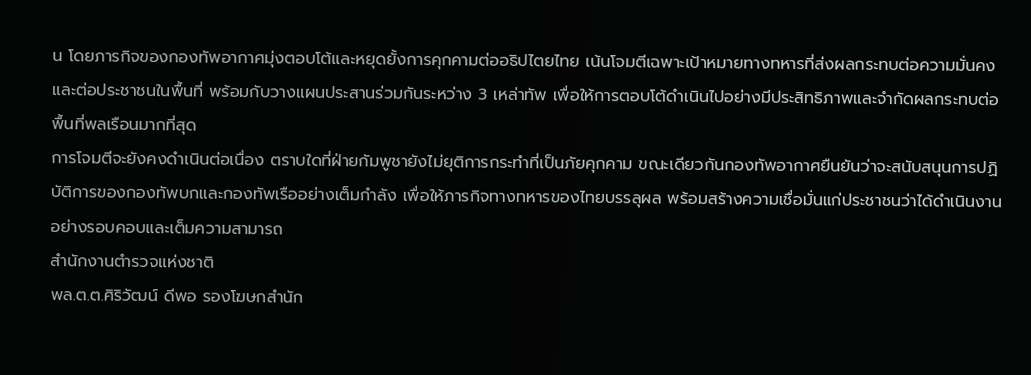น โดยภารกิจของกองทัพอากาศมุ่งตอบโต้และหยุดยั้งการคุกคามต่ออธิปไตยไทย เน้นโจมตีเฉพาะเป้าหมายทางทหารที่ส่งผลกระทบต่อความมั่นคงและต่อประชาชนในพื้นที่ พร้อมกับวางแผนประสานร่วมกันระหว่าง 3 เหล่าทัพ เพื่อให้การตอบโต้ดำเนินไปอย่างมีประสิทธิภาพและจำกัดผลกระทบต่อพื้นที่พลเรือนมากที่สุด
การโจมตีจะยังคงดำเนินต่อเนื่อง ตราบใดที่ฝ่ายกัมพูชายังไม่ยุติการกระทำที่เป็นภัยคุกคาม ขณะเดียวกันกองทัพอากาศยืนยันว่าจะสนับสนุนการปฏิบัติการของกองทัพบกและกองทัพเรืออย่างเต็มกำลัง เพื่อให้ภารกิจทางทหารของไทยบรรลุผล พร้อมสร้างความเชื่อมั่นแก่ประชาชนว่าได้ดำเนินงานอย่างรอบคอบและเต็มความสามารถ
สำนักงานตำรวจแห่งชาติ
พล.ต.ต.ศิริวัฒน์ ดีพอ รองโฆษกสำนัก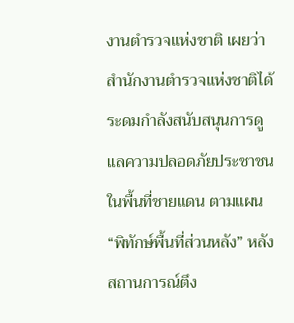งานตำรวจแห่งชาติ เผยว่า สำนักงานตำรวจแห่งชาติได้ระดมกำลังสนับสนุนการดูแลความปลอดภัยประชาชนในพื้นที่ชายแดน ตามแผน “พิทักษ์พื้นที่ส่วนหลัง” หลังสถานการณ์ตึง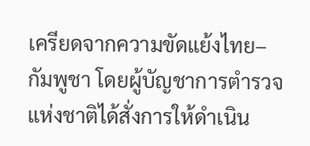เครียดจากความขัดแย้งไทย–กัมพูชา โดยผู้บัญชาการตำรวจแห่งชาติได้สั่งการให้ดำเนิน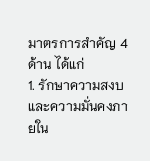มาตรการสำคัญ 4 ด้าน ได้แก่
1. รักษาความสงบและความมั่นคงภายใน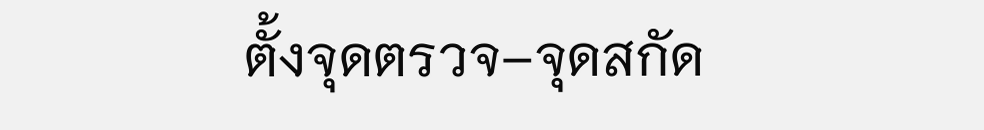ตั้งจุดตรวจ–จุดสกัด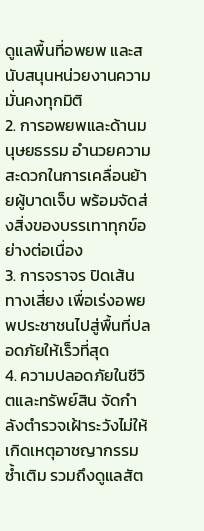ดูแลพื้นที่อพยพ และสนับสนุนหน่วยงานความมั่นคงทุกมิติ
2. การอพยพและด้านมนุษยธรรม อำนวยความสะดวกในการเคลื่อนย้ายผู้บาดเจ็บ พร้อมจัดส่งสิ่งของบรรเทาทุกข์อย่างต่อเนื่อง
3. การจราจร ปิดเส้นทางเสี่ยง เพื่อเร่งอพยพประชาชนไปสู่พื้นที่ปลอดภัยให้เร็วที่สุด
4. ความปลอดภัยในชีวิตและทรัพย์สิน จัดกำลังตำรวจเฝ้าระวังไม่ให้เกิดเหตุอาชญากรรมซ้ำเติม รวมถึงดูแลสัต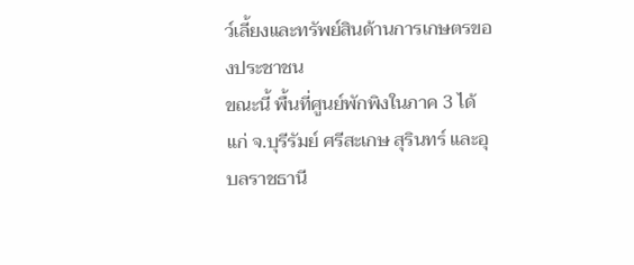ว์เลี้ยงและทรัพย์สินด้านการเกษตรของประชาชน
ขณะนี้ พื้นที่ศูนย์พักพิงในภาค 3 ได้แก่ จ.บุรีรัมย์ ศรีสะเกษ สุรินทร์ และอุบลราชธานี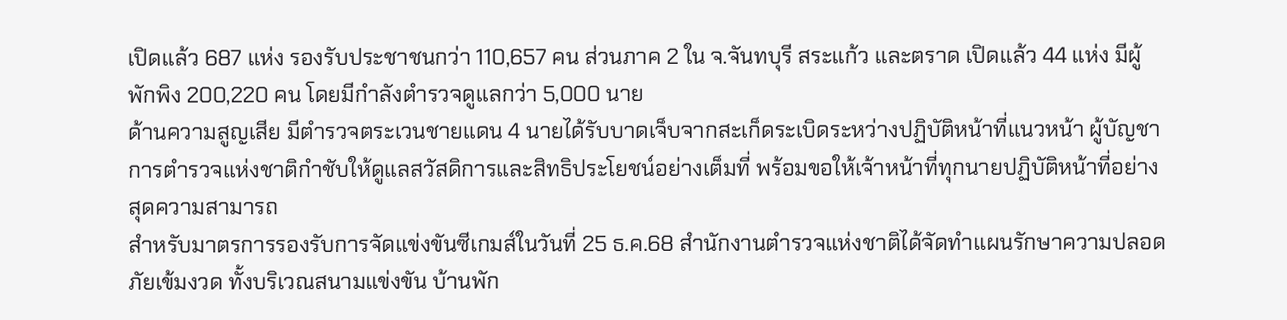เปิดแล้ว 687 แห่ง รองรับประชาชนกว่า 110,657 คน ส่วนภาค 2 ใน จ.จันทบุรี สระแก้ว และตราด เปิดแล้ว 44 แห่ง มีผู้พักพิง 200,220 คน โดยมีกำลังตำรวจดูแลกว่า 5,000 นาย
ด้านความสูญเสีย มีตำรวจตระเวนชายแดน 4 นายได้รับบาดเจ็บจากสะเก็ดระเบิดระหว่างปฏิบัติหน้าที่แนวหน้า ผู้บัญชาการตำรวจแห่งชาติกำชับให้ดูแลสวัสดิการและสิทธิประโยชน์อย่างเต็มที่ พร้อมขอให้เจ้าหน้าที่ทุกนายปฏิบัติหน้าที่อย่างสุดความสามารถ
สำหรับมาตรการรองรับการจัดแข่งขันซีเกมส์ในวันที่ 25 ธ.ค.68 สำนักงานตำรวจแห่งชาติได้จัดทำแผนรักษาความปลอดภัยเข้มงวด ทั้งบริเวณสนามแข่งขัน บ้านพัก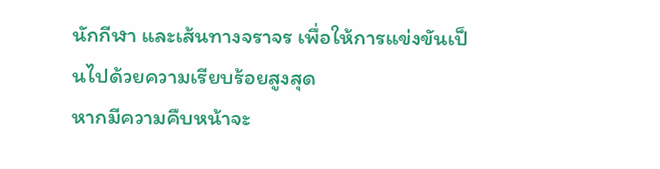นักกีฬา และเส้นทางจราจร เพื่อให้การแข่งขันเป็นไปด้วยความเรียบร้อยสูงสุด
หากมีความคืบหน้าจะ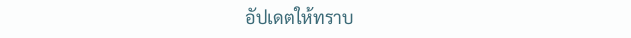อัปเดตให้ทราบ